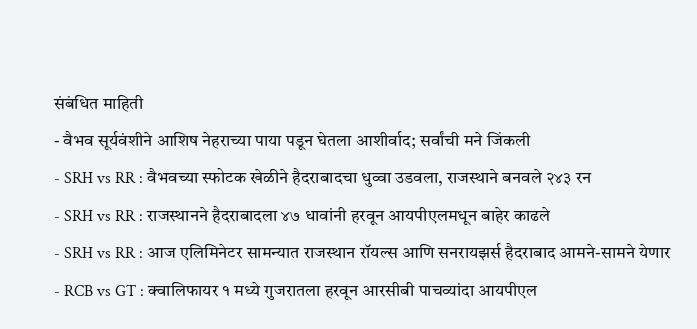संबंधित माहिती
- वैभव सूर्यवंशीने आशिष नेहराच्या पाया पडून घेतला आशीर्वाद; सर्वांची मने जिंकली
- SRH vs RR : वैभवच्या स्फोटक खेळीने हैदराबादचा धुव्वा उडवला, राजस्थाने बनवले २४३ रन
- SRH vs RR : राजस्थानने हैदराबादला ४७ धावांनी हरवून आयपीएलमधून बाहेर काढले
- SRH vs RR : आज एलिमिनेटर सामन्यात राजस्थान रॉयल्स आणि सनरायझर्स हैदराबाद आमने-सामने येणार
- RCB vs GT : क्वालिफायर १ मध्ये गुजरातला हरवून आरसीबी पाचव्यांदा आयपीएल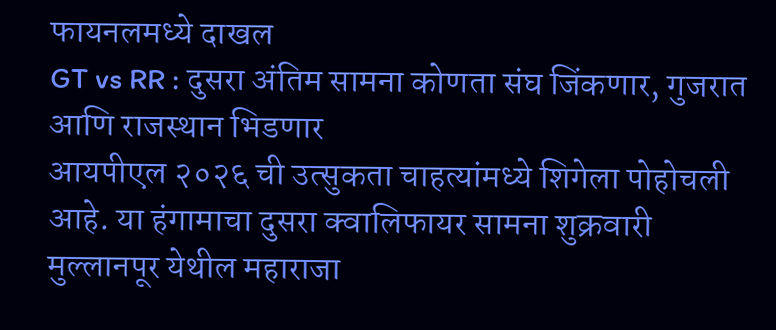फायनलमध्ये दाखल
GT vs RR : दुसरा अंतिम सामना कोणता संघ जिंकणार, गुजरात आणि राजस्थान भिडणार
आयपीएल २०२६ ची उत्सुकता चाहत्यांमध्ये शिगेला पोहोचली आहे. या हंगामाचा दुसरा क्वालिफायर सामना शुक्रवारी मुल्लानपूर येथील महाराजा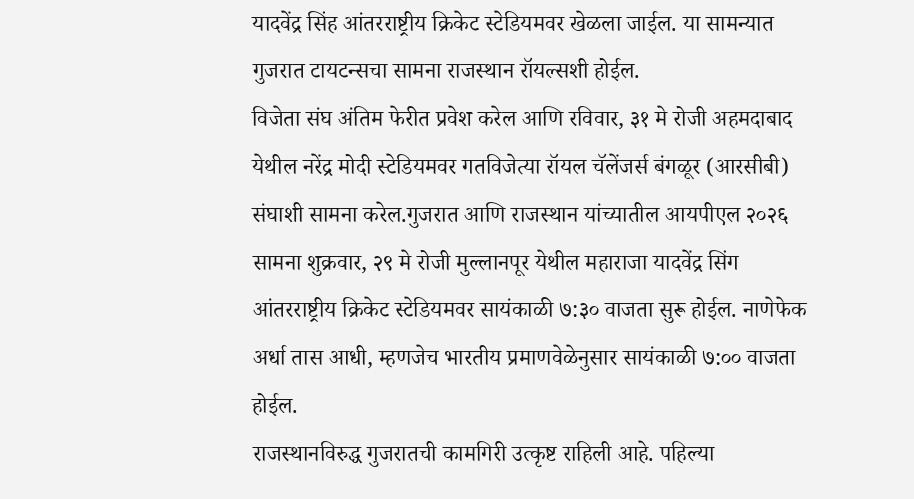यादवेंद्र सिंह आंतरराष्ट्रीय क्रिकेट स्टेडियमवर खेळला जाईल. या सामन्यात गुजरात टायटन्सचा सामना राजस्थान रॉयल्सशी होईल.
विजेता संघ अंतिम फेरीत प्रवेश करेल आणि रविवार, ३१ मे रोजी अहमदाबाद येथील नरेंद्र मोदी स्टेडियमवर गतविजेत्या रॉयल चॅलेंजर्स बंगळूर (आरसीबी) संघाशी सामना करेल.गुजरात आणि राजस्थान यांच्यातील आयपीएल २०२६ सामना शुक्रवार, २९ मे रोजी मुल्लानपूर येथील महाराजा यादवेंद्र सिंग आंतरराष्ट्रीय क्रिकेट स्टेडियमवर सायंकाळी ७:३० वाजता सुरू होईल. नाणेफेक अर्धा तास आधी, म्हणजेच भारतीय प्रमाणवेळेनुसार सायंकाळी ७:०० वाजता होईल.
राजस्थानविरुद्ध गुजरातची कामगिरी उत्कृष्ट राहिली आहे. पहिल्या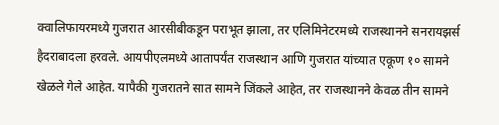क्वालिफायरमध्ये गुजरात आरसीबीकडून पराभूत झाला, तर एलिमिनेटरमध्ये राजस्थानने सनरायझर्स हैदराबादला हरवले. आयपीएलमध्ये आतापर्यंत राजस्थान आणि गुजरात यांच्यात एकूण १० सामने खेळले गेले आहेत. यापैकी गुजरातने सात सामने जिंकले आहेत, तर राजस्थानने केवळ तीन सामने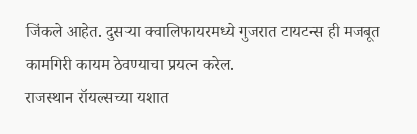जिंकले आहेत. दुसऱ्या क्वालिफायरमध्ये गुजरात टायटन्स ही मजबूत कामगिरी कायम ठेवण्याचा प्रयत्न करेल.
राजस्थान रॉयल्सच्या यशात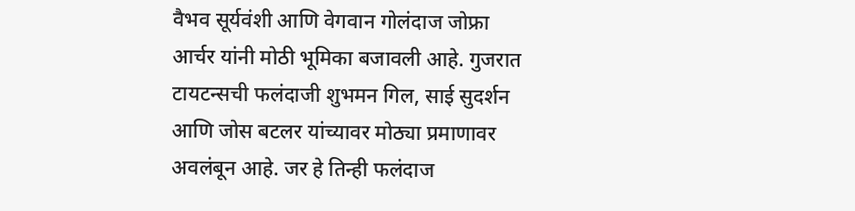वैभव सूर्यवंशी आणि वेगवान गोलंदाज जोफ्रा आर्चर यांनी मोठी भूमिका बजावली आहे. गुजरात टायटन्सची फलंदाजी शुभमन गिल, साई सुदर्शन आणि जोस बटलर यांच्यावर मोठ्या प्रमाणावर अवलंबून आहे. जर हे तिन्ही फलंदाज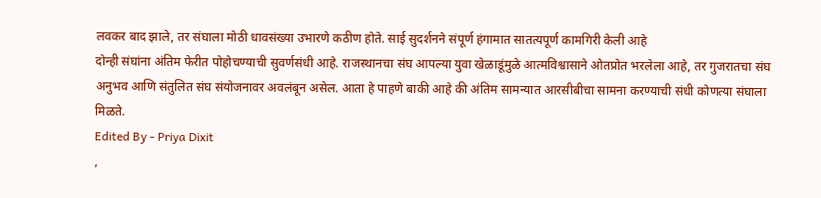लवकर बाद झाले, तर संघाला मोठी धावसंख्या उभारणे कठीण होते. साई सुदर्शनने संपूर्ण हंगामात सातत्यपूर्ण कामगिरी केली आहे
दोन्ही संघांना अंतिम फेरीत पोहोचण्याची सुवर्णसंधी आहे. राजस्थानचा संघ आपल्या युवा खेळाडूंमुळे आत्मविश्वासाने ओतप्रोत भरलेला आहे, तर गुजरातचा संघ अनुभव आणि संतुलित संघ संयोजनावर अवलंबून असेल. आता हे पाहणे बाकी आहे की अंतिम सामन्यात आरसीबीचा सामना करण्याची संधी कोणत्या संघाला मिळते.
Edited By - Priya Dixit
,